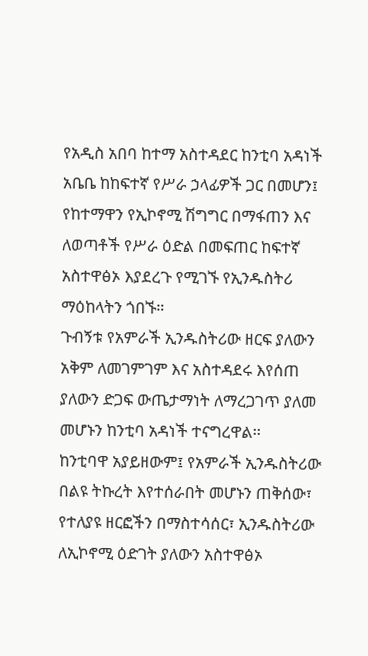የአዲስ አበባ ከተማ አስተዳደር ከንቲባ አዳነች አቤቤ ከከፍተኛ የሥራ ኃላፊዎች ጋር በመሆን፤ የከተማዋን የኢኮኖሚ ሽግግር በማፋጠን እና ለወጣቶች የሥራ ዕድል በመፍጠር ከፍተኛ አስተዋፅኦ እያደረጉ የሚገኙ የኢንዱስትሪ ማዕከላትን ጎበኙ።
ጉብኝቱ የአምራች ኢንዱስትሪው ዘርፍ ያለውን አቅም ለመገምገም እና አስተዳደሩ እየሰጠ ያለውን ድጋፍ ውጤታማነት ለማረጋገጥ ያለመ መሆኑን ከንቲባ አዳነች ተናግረዋል፡፡
ከንቲባዋ አያይዘውም፤ የአምራች ኢንዱስትሪው በልዩ ትኩረት እየተሰራበት መሆኑን ጠቅሰው፣ የተለያዩ ዘርፎችን በማስተሳሰር፣ ኢንዱስትሪው ለኢኮኖሚ ዕድገት ያለውን አስተዋፅኦ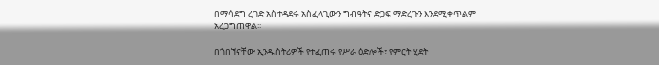በማሳደግ ረገድ አስተዳደሩ አስፈላጊውን ግብዓትና ድጋፍ ማድረጉን እንደሚቀጥልም አረጋግጠዋል፡፡

በጎበኘናቸው ኢንዱስትሪዎች የተፈጠሩ የሥራ ዕድሎች፣ የምርት ሂደት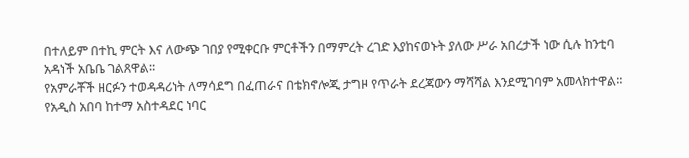በተለይም በተኪ ምርት እና ለውጭ ገበያ የሚቀርቡ ምርቶችን በማምረት ረገድ እያከናወኑት ያለው ሥራ አበረታች ነው ሲሉ ከንቲባ አዳነች አቤቤ ገልጸዋል።
የአምራቾች ዘርፉን ተወዳዳሪነት ለማሳደግ በፈጠራና በቴክኖሎጂ ታግዞ የጥራት ደረጃውን ማሻሻል እንደሚገባም አመላክተዋል።
የአዲስ አበባ ከተማ አስተዳደር ነባር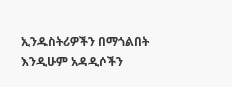ኢንዱስትሪዎችን በማጎልበት እንዲሁም አዳዲሶችን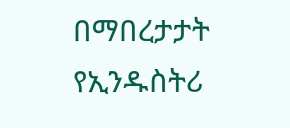በማበረታታት የኢንዱስትሪ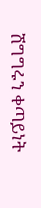ሽግግሩን ቀጣይነት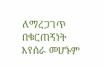ለማረጋገጥ በቁርጠኝነት እየሰራ መሆኑም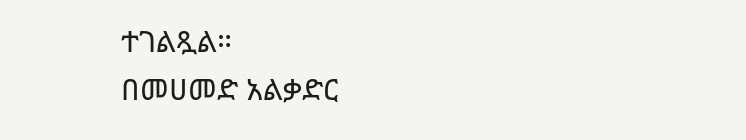ተገልጿል።
በመሀመድ አልቃድር